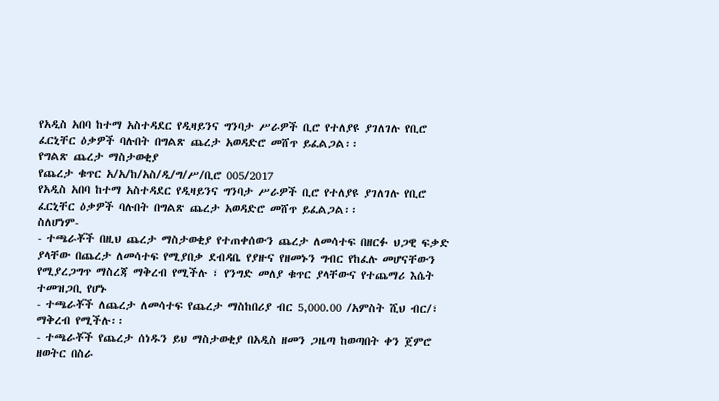የአዲስ አበባ ከተማ አስተዳደር የዲዛይንና ግንባታ ሥራዎች ቢሮ የተለያዩ ያገለገሉ የቢሮ ፈርኒቸር ዕቃዎች ባሉበት በግልጽ ጨረታ አወዳድሮ መሸጥ ይፈልጋል፡፡
የግልጽ ጨረታ ማስታወቂያ
የጨረታ ቁጥር አ/አ/ከ/አስ/ዲ/ግ/ሥ/ቢሮ 005/2017
የአዲስ አበባ ከተማ አስተዳደር የዲዛይንና ግንባታ ሥራዎች ቢሮ የተለያዩ ያገለገሉ የቢሮ ፈርኒቸር ዕቃዎች ባሉበት በግልጽ ጨረታ አወዳድሮ መሸጥ ይፈልጋል፡፡
ስለሆነም-
- ተጫራቾች በዚህ ጨረታ ማስታወቂያ የተጠቀሰውን ጨረታ ለመሳተፍ በዘርፉ ህጋዊ ፍቃድ ያላቸው በጨረታ ለመሳተፍ የሚያበቃ ደብዳቤ የያዙና የዘመኑን ግብር የከፈሉ መሆናቸውን የሚያረጋግጥ ማስረጃ ማቅረብ የሚችሉ ፣ የንግድ መለያ ቁጥር ያላቸውና የተጨማሪ እሴት ተመዝጋቢ የሆኑ
- ተጫራቾች ለጨረታ ለመሳተፍ የጨረታ ማስከበሪያ ብር 5,000.00 /አምስት ሺህ ብር/፣ ማቅረብ የሚችሉ፡፡
- ተጫራቾች የጨረታ ሰነዱን ይህ ማስታወቂያ በአዲስ ዘመን ጋዜጣ ከወጣበት ቀን ጀምሮ ዘወትር በስራ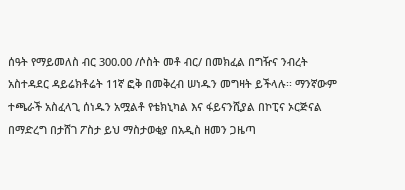ሰዓት የማይመለስ ብር 300.00 /ሶስት መቶ ብር/ በመክፈል በግዥና ንብረት አስተዳደር ዳይሬክቶሬት 11ኛ ፎቅ በመቅረብ ሠነዱን መግዛት ይችላሉ፡፡ ማንኛውም ተጫራች አስፈላጊ ሰነዱን አሟልቶ የቴክኒካል እና ፋይናንሺያል በኮፒና ኦርጅናል በማድረግ በታሸገ ፖስታ ይህ ማስታወቂያ በአዲስ ዘመን ጋዜጣ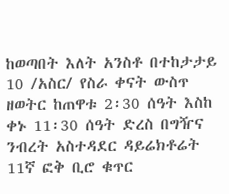ከወጣበት እለት አንስቶ በተከታታይ 10 /አስር/ የስራ ቀናት ውስጥ ዘወትር ከጠዋቱ 2፡30 ሰዓት እስከ ቀኑ 11፡30 ሰዓት ድረስ በግዥና ንብረት አስተዳደር ዳይሬክቶሬት 11ኛ ፎቅ ቢሮ ቁጥር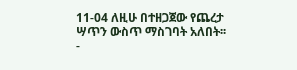11-04 ለዚሁ በተዘጋጀው የጨረታ ሣጥን ውስጥ ማስገባት አለበት፡፡
-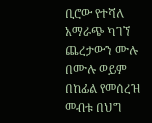ቢሮው የተሻለ አማራጭ ካገኘ ጨረታውን ሙሉ በሙሉ ወይም በከፊል የመሰረዝ መብቱ በህግ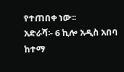የተጠበቀ ነው፡፡
አድራሻ፡- 6 ኪሎ አዲስ አበባ ከተማ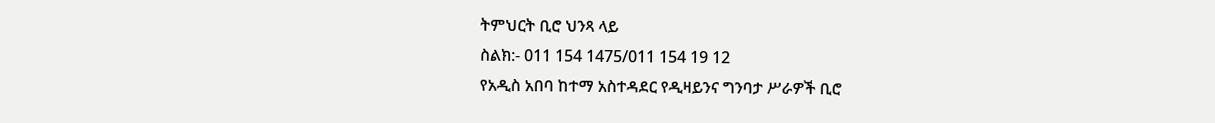ትምህርት ቢሮ ህንጻ ላይ
ስልክ:- 011 154 1475/011 154 19 12
የአዲስ አበባ ከተማ አስተዳደር የዲዛይንና ግንባታ ሥራዎች ቢሮ